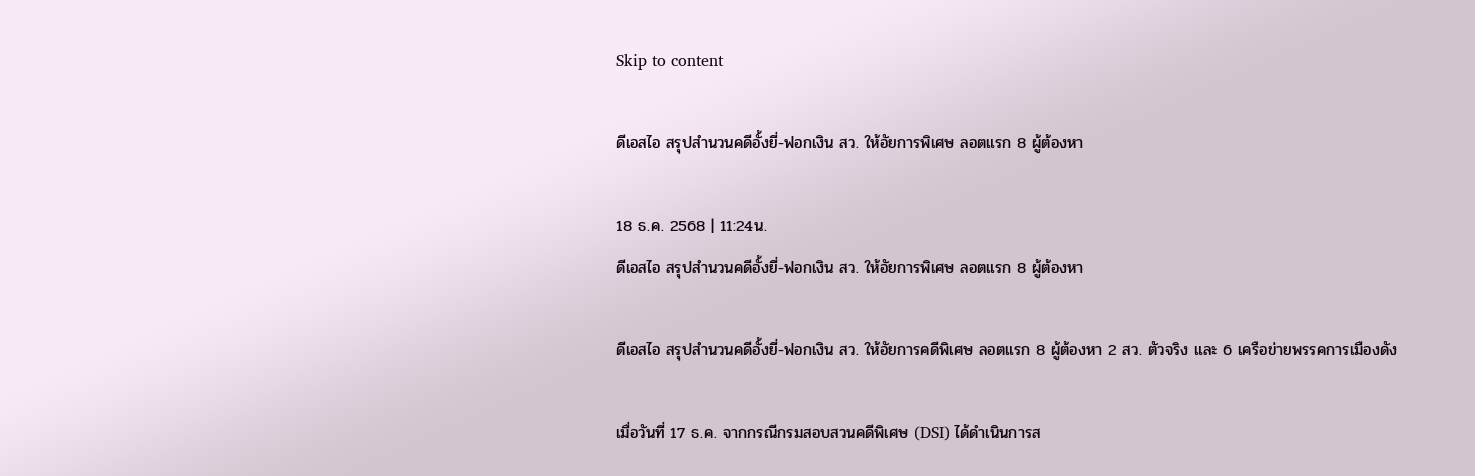Skip to content

ดีเอสไอ สรุปสำนวนคดีอั้งยี่-ฟอกเงิน สว. ให้อัยการพิเศษ ลอตแรก 8 ผู้ต้องหา

18 ธ.ค. 2568 | 11:24น.
ดีเอสไอ สรุปสำนวนคดีอั้งยี่-ฟอกเงิน สว. ให้อัยการพิเศษ ลอตแรก 8 ผู้ต้องหา

ดีเอสไอ สรุปสำนวนคดีอั้งยี่-ฟอกเงิน สว. ให้อัยการคดีพิเศษ ลอตแรก 8 ผู้ต้องหา 2 สว. ตัวจริง และ 6 เครือข่ายพรรคการเมืองดัง

เมื่อวันที่ 17 ธ.ค. จากกรณีกรมสอบสวนคดีพิเศษ (DSI) ได้ดำเนินการส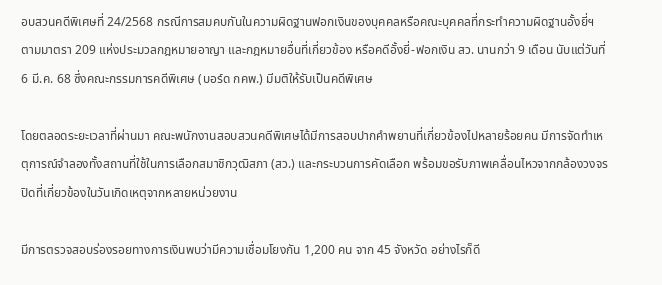อบสวนคดีพิเศษที่ 24/2568 กรณีการสมคบกันในความผิดฐานฟอกเงินของบุคคลหรือคณะบุคคลที่กระทำความผิดฐานอั้งยี่ฯ ตามมาตรา 209 แห่งประมวลกฎหมายอาญา และกฎหมายอื่นที่เกี่ยวข้อง หรือคดีอั้งยี่-ฟอกเงิน สว. นานกว่า 9 เดือน นับแต่วันที่ 6 มี.ค. 68 ซึ่งคณะกรรมการคดีพิเศษ (บอร์ด กคพ.) มีมติให้รับเป็นคดีพิเศษ

โดยตลอดระยะเวลาที่ผ่านมา คณะพนักงานสอบสวนคดีพิเศษได้มีการสอบปากคำพยานที่เกี่ยวข้องไปหลายร้อยคน มีการจัดทำเหตุการณ์จำลองทั้งสถานที่ใช้ในการเลือกสมาชิกวุฒิสภา (สว.) และกระบวนการคัดเลือก พร้อมขอรับภาพเคลื่อนไหวจากกล้องวงจรปิดที่เกี่ยวข้องในวันเกิดเหตุจากหลายหน่วยงาน

มีการตรวจสอบร่องรอยทางการเงินพบว่ามีความเชื่อมโยงกัน 1,200 คน จาก 45 จังหวัด อย่างไรก็ดี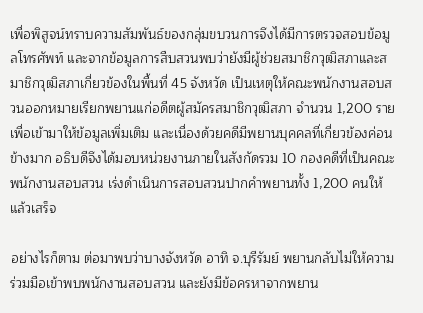เพื่อพิสูจน์ทราบความสัมพันธ์ของกลุ่มขบวนการจึงได้มีการตรวจสอบข้อมูลโทรศัพท์ และจากข้อมูลการสืบสวนพบว่ายังมีผู้ช่วยสมาชิกวุฒิสภาและสมาชิกวุฒิสภาเกี่ยวข้องในพื้นที่ 45 จังหวัด เป็นเหตุให้คณะพนักงานสอบสวนออกหมายเรียกพยานแก่อดีตผู้สมัครสมาชิกวุฒิสภา จำนวน 1,200 ราย เพื่อเข้ามาให้ข้อมูลเพิ่มเติม และเนื่องด้วยคดีมีพยานบุคคลที่เกี่ยวข้องค่อนข้างมาก อธิบดีจึงได้มอบหน่วยงานภายในสังกัดรวม 10 กองคดีที่เป็นคณะพนักงานสอบสวน เร่งดำเนินการสอบสวนปากคำพยานทั้ง 1,200 คนให้แล้วเสร็จ

อย่างไรก็ตาม ต่อมาพบว่าบางจังหวัด อาทิ จ.บุรีรัมย์ พยานกลับไม่ให้ความร่วมมือเข้าพบพนักงานสอบสวน และยังมีข้อครหาจากพยาน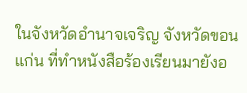ในจังหวัดอำนาจเจริญ จังหวัดขอนแก่น ที่ทำหนังสือร้องเรียนมายังอ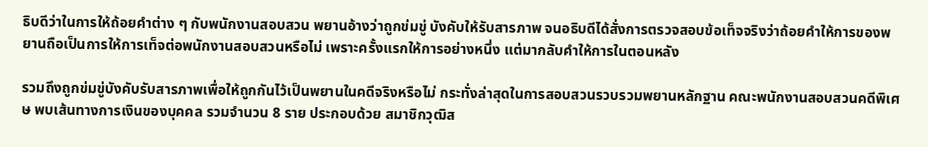ธิบดีว่าในการให้ถ้อยคำต่าง ๆ กับพนักงานสอบสวน พยานอ้างว่าถูกข่มขู่ บังคับให้รับสารภาพ จนอธิบดีได้สั่งการตรวจสอบข้อเท็จจริงว่าถ้อยคำให้การของพยานถือเป็นการให้การเท็จต่อพนักงานสอบสวนหรือไม่ เพราะครั้งแรกให้การอย่างหนึ่ง แต่มากลับคำให้การในตอนหลัง

รวมถึงถูกข่มขู่บังคับรับสารภาพเพื่อให้ถูกกันไว้เป็นพยานในคดีจริงหรือไม่ กระทั่งล่าสุดในการสอบสวนรวบรวมพยานหลักฐาน คณะพนักงานสอบสวนคดีพิเศษ พบเส้นทางการเงินของบุคคล รวมจำนวน 8 ราย ประกอบด้วย สมาชิกวุฒิส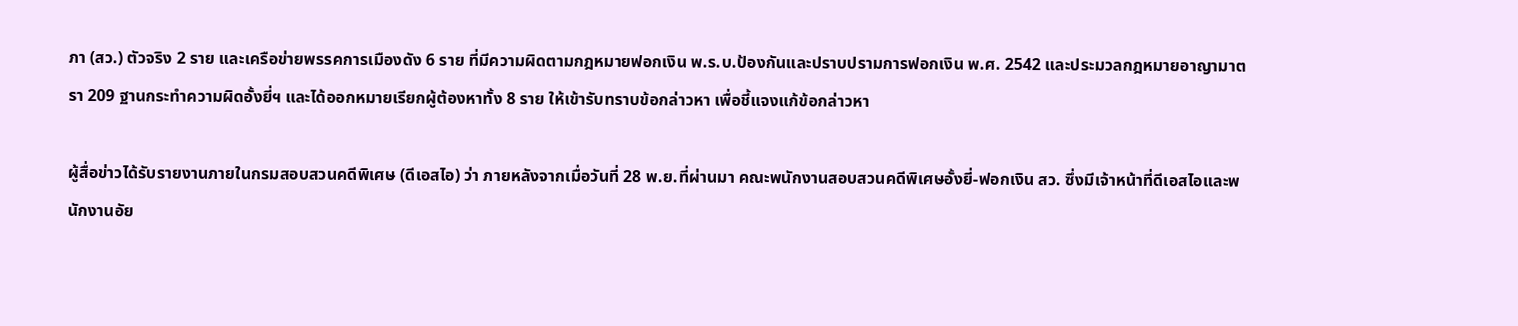ภา (สว.) ตัวจริง 2 ราย และเครือข่ายพรรคการเมืองดัง 6 ราย ที่มีความผิดตามกฎหมายฟอกเงิน พ.ร.บ.ป้องกันและปราบปรามการฟอกเงิน พ.ศ. 2542 และประมวลกฎหมายอาญามาตรา 209 ฐานกระทำความผิดอั้งยี่ฯ และได้ออกหมายเรียกผู้ต้องหาทั้ง 8 ราย ให้เข้ารับทราบข้อกล่าวหา เพื่อชี้แจงแก้ข้อกล่าวหา

ผู้สื่อข่าวได้รับรายงานภายในกรมสอบสวนคดีพิเศษ (ดีเอสไอ) ว่า ภายหลังจากเมื่อวันที่ 28 พ.ย.ที่ผ่านมา คณะพนักงานสอบสวนคดีพิเศษอั้งยี่-ฟอกเงิน สว. ซึ่งมีเจ้าหน้าที่ดีเอสไอและพนักงานอัย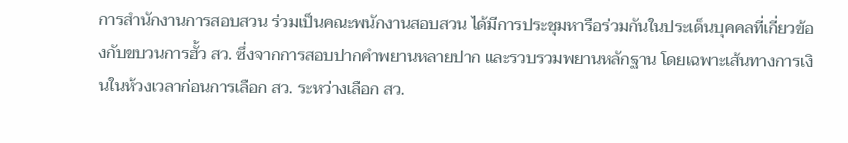การสำนักงานการสอบสวน ร่วมเป็นคณะพนักงานสอบสวน ได้มีการประชุมหารือร่วมกันในประเด็นบุคคลที่เกี่ยวข้องกับขบวนการฮั้ว สว. ซึ่งจากการสอบปากคำพยานหลายปาก และรวบรวมพยานหลักฐาน โดยเฉพาะเส้นทางการเงินในห้วงเวลาก่อนการเลือก สว. ระหว่างเลือก สว.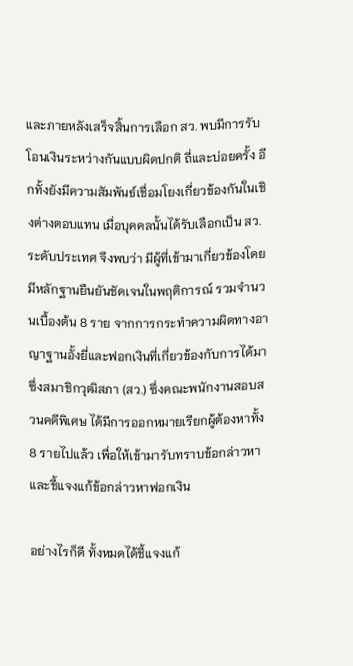และภายหลังเสร็จสิ้นการเลือก สว. พบมีการรับโอนเงินระหว่างกันแบบผิดปกติ ถี่และบ่อยครั้ง อีกทั้งยังมีความสัมพันธ์เชื่อมโยงเกี่ยวข้องกันในเชิงต่างตอบแทน เมื่อบุคคลนั้นได้รับเลือกเป็น สว. ระดับประเทศ จึงพบว่า มีผู้ที่เข้ามาเกี่ยวข้องโดยมีหลักฐานยืนยันชัดเจนในพฤติการณ์ รวมจำนวนเบื้องต้น 8 ราย จากการกระทำความผิดทางอาญาฐานอั้งยี่และฟอกเงินที่เกี่ยวข้องกับการได้มาซึ่งสมาชิกวุฒิสภา (สว.) ซึ่งคณะพนักงานสอบสวนคดีพิเศษ ได้มีการออกหมายเรียกผู้ต้องหาทั้ง 8 รายไปแล้ว เพื่อให้เข้ามารับทราบข้อกล่าวหาและชี้แจงแก้ข้อกล่าวหาฟอกเงิน

อย่างไรก็ดี ทั้งหมดได้ชี้แจงแก้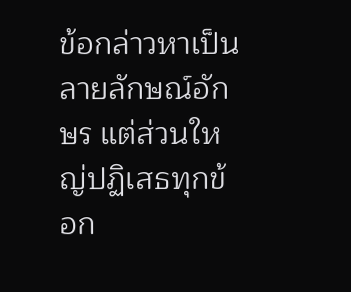ข้อกล่าวหาเป็นลายลักษณ์อักษร แต่ส่วนใหญ่ปฏิเสธทุกข้อก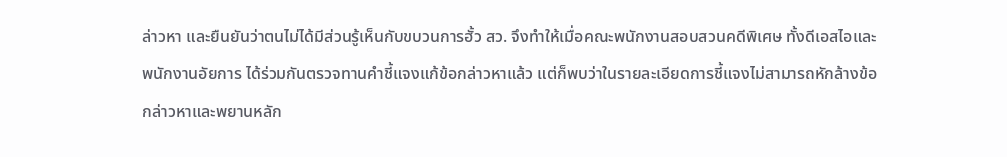ล่าวหา และยืนยันว่าตนไม่ได้มีส่วนรู้เห็นกับขบวนการฮั้ว สว. จึงทำให้เมื่อคณะพนักงานสอบสวนคดีพิเศษ ทั้งดีเอสไอและพนักงานอัยการ ได้ร่วมกันตรวจทานคำชี้แจงแก้ข้อกล่าวหาแล้ว แต่ก็พบว่าในรายละเอียดการชี้แจงไม่สามารถหักล้างข้อกล่าวหาและพยานหลัก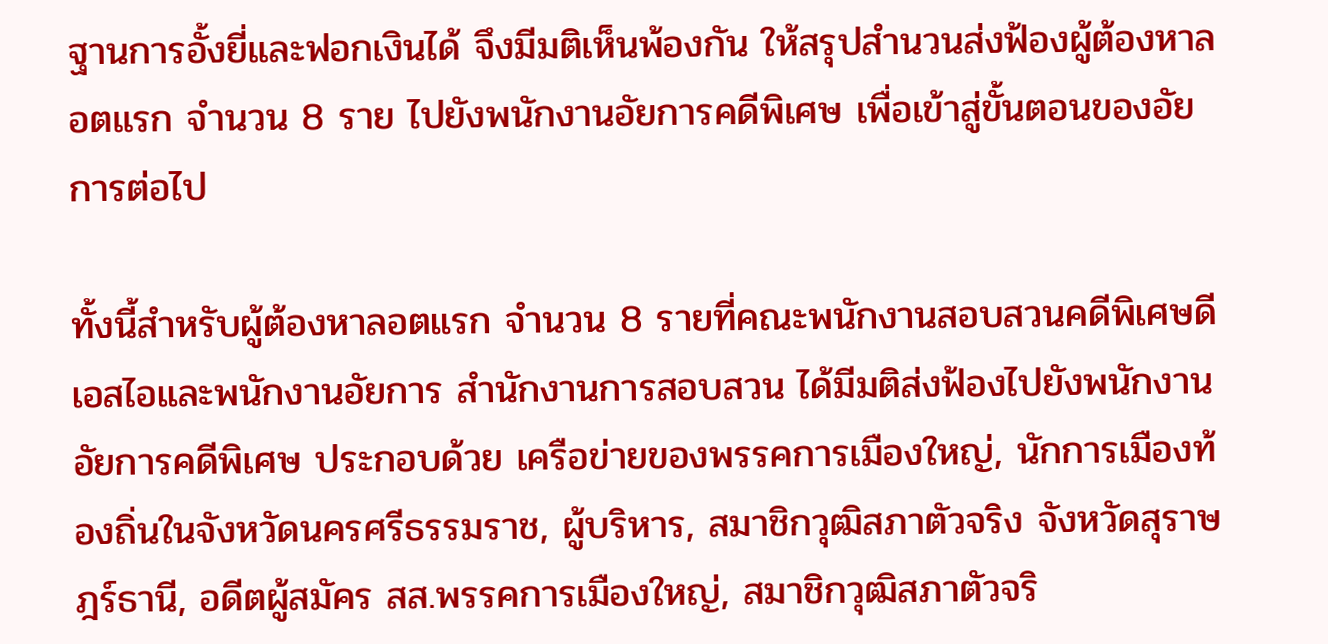ฐานการอั้งยี่และฟอกเงินได้ จึงมีมติเห็นพ้องกัน ให้สรุปสำนวนส่งฟ้องผู้ต้องหาลอตแรก จำนวน 8 ราย ไปยังพนักงานอัยการคดีพิเศษ เพื่อเข้าสู่ขั้นตอนของอัยการต่อไป

ทั้งนี้สำหรับผู้ต้องหาลอตแรก จำนวน 8 รายที่คณะพนักงานสอบสวนคดีพิเศษดีเอสไอและพนักงานอัยการ สำนักงานการสอบสวน ได้มีมติส่งฟ้องไปยังพนักงานอัยการคดีพิเศษ ประกอบด้วย เครือข่ายของพรรคการเมืองใหญ่, นักการเมืองท้องถิ่นในจังหวัดนครศรีธรรมราช, ผู้บริหาร, สมาชิกวุฒิสภาตัวจริง จังหวัดสุราษฎร์ธานี, อดีตผู้สมัคร สส.พรรคการเมืองใหญ่, สมาชิกวุฒิสภาตัวจริ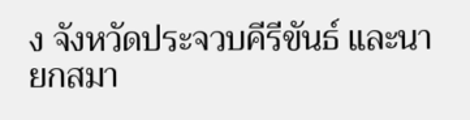ง จังหวัดประจวบคีรีขันธ์ และนายกสมา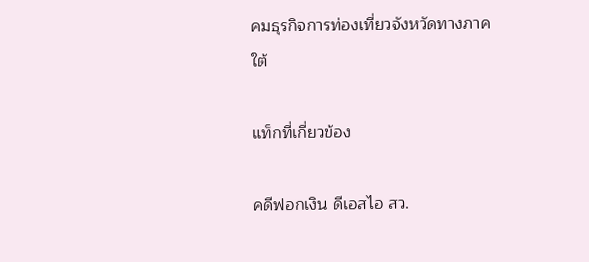คมธุรกิจการท่องเที่ยวจังหวัดทางภาคใต้

แท็กที่เกี่ยวข้อง

คดีฟอกเงิน ดีเอสไอ สว.